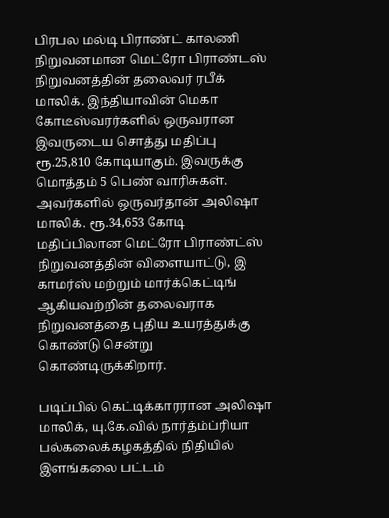பிரபல மல்டி பிராண்ட் காலணி நிறுவனமான மெட்ரோ பிராண்டஸ் நிறுவனத்தின் தலைவர் ரபீக் மாலிக். இந்தியாவின் மெகா கோடீஸ்வரர்களில் ஒருவரான இவருடைய சொத்து மதிப்பு ரூ.25,810 கோடியாகும். இவருக்கு மொத்தம் 5 பெண் வாரிசுகள்.
அவர்களில் ஒருவர்தான் அலிஷா மாலிக். ரூ.34,653 கோடி மதிப்பிலான மெட்ரோ பிராண்ட்ஸ் நிறுவனத்தின் விளையாட்டு, இ காமர்ஸ் மற்றும் மார்க்கெட்டிங் ஆகியவற்றின் தலைவராக நிறுவனத்தை புதிய உயரத்துக்கு கொண்டு சென்று கொண்டிருக்கிறார்.

படிப்பில் கெட்டிக்காரரான அலிஷா மாலிக், யு.கே.வில் நார்த்ம்ப்ரியா பல்கலைக்கழகத்தில் நிதியில் இளங்கலை பட்டம்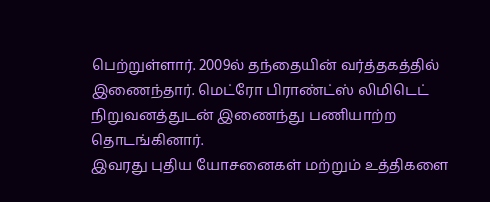பெற்றுள்ளார். 2009ல் தந்தையின் வர்த்தகத்தில் இணைந்தார். மெட்ரோ பிராண்ட்ஸ் லிமிடெட் நிறுவனத்துடன் இணைந்து பணியாற்ற தொடங்கினார்.
இவரது புதிய யோசனைகள் மற்றும் உத்திகளை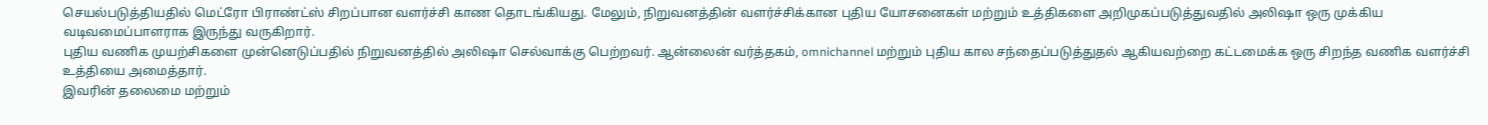செயல்படுத்தியதில் மெட்ரோ பிராண்ட்ஸ் சிறப்பான வளர்ச்சி காண தொடங்கியது. மேலும், நிறுவனத்தின் வளர்ச்சிக்கான புதிய யோசனைகள் மற்றும் உத்திகளை அறிமுகப்படுத்துவதில் அலிஷா ஒரு முக்கிய வடிவமைப்பாளராக இருந்து வருகிறார்.
புதிய வணிக முயற்சிகளை முன்னெடுப்பதில் நிறுவனத்தில் அலிஷா செல்வாக்கு பெற்றவர். ஆன்லைன் வர்த்தகம், omnichannel மற்றும் புதிய கால சந்தைப்படுத்துதல் ஆகியவற்றை கட்டமைக்க ஒரு சிறந்த வணிக வளர்ச்சி உத்தியை அமைத்தார்.
இவரின் தலைமை மற்றும்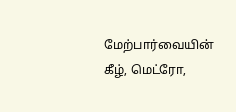மேற்பார்வையின் கீழ், மெட்ரோ,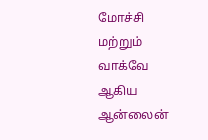மோச்சி மற்றும் வாக்வே ஆகிய ஆன்லைன்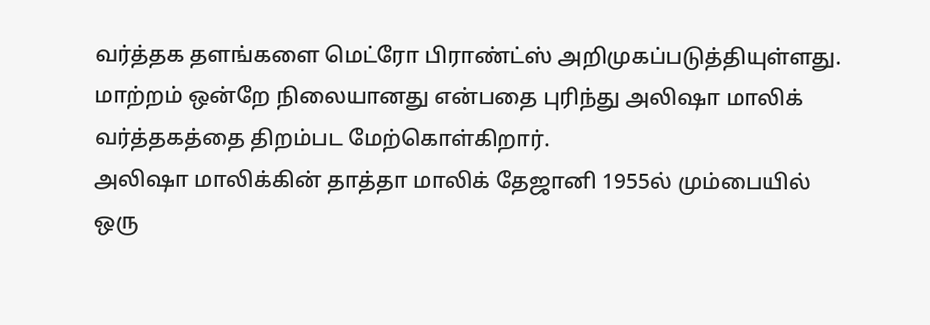வர்த்தக தளங்களை மெட்ரோ பிராண்ட்ஸ் அறிமுகப்படுத்தியுள்ளது. மாற்றம் ஒன்றே நிலையானது என்பதை புரிந்து அலிஷா மாலிக் வர்த்தகத்தை திறம்பட மேற்கொள்கிறார்.
அலிஷா மாலிக்கின் தாத்தா மாலிக் தேஜானி 1955ல் மும்பையில் ஒரு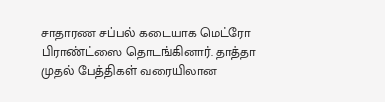சாதாரண சப்பல் கடையாக மெட்ரோ பிராண்ட்ஸை தொடங்கினார். தாத்தா முதல் பேத்திகள் வரையிலான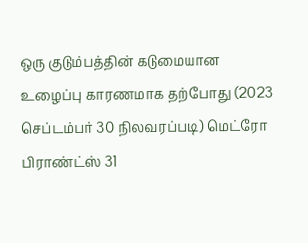ஒரு குடும்பத்தின் கடுமையான உழைப்பு காரணமாக தற்போது (2023 செப்டம்பர் 30 நிலவரப்படி) மெட்ரோ பிராண்ட்ஸ் 31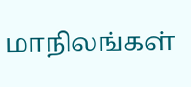மாநிலங்கள்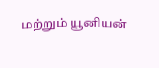மற்றும் யூனியன்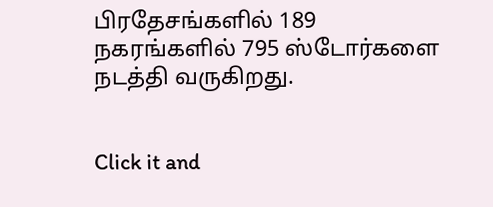பிரதேசங்களில் 189 நகரங்களில் 795 ஸ்டோர்களை நடத்தி வருகிறது.


Click it and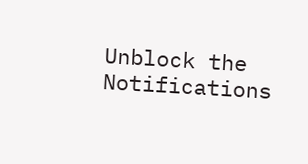Unblock the Notifications